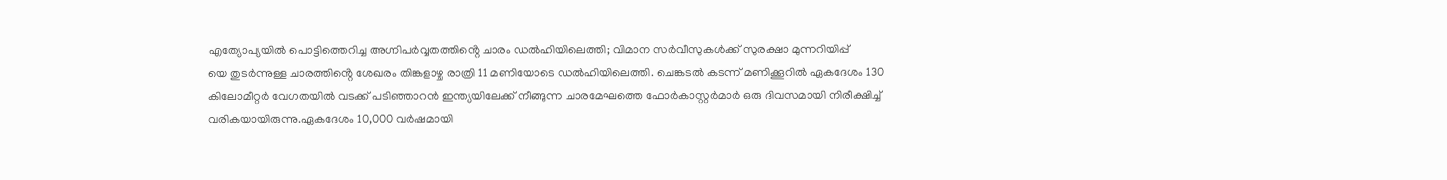എത്യോപ്യയിൽ പൊട്ടിത്തെറിച്ച അഗ്നിപർവ്വതത്തിൻ്റെ ചാരം ഡൽഹിയിലെത്തി; വിമാന സർവീസുകൾക്ക് സുരക്ഷാ മുന്നറിയിപ്പ്
യെ തുടർന്നുള്ള ചാരത്തിൻ്റെ ശേഖരം തിങ്കളാഴ്ച രാത്രി 11 മണിയോടെ ഡൽഹിയിലെത്തി. ചെങ്കടൽ കടന്ന് മണിക്കൂറിൽ ഏകദേശം 130 കിലോമീറ്റർ വേഗതയിൽ വടക്ക് പടിഞ്ഞാറൻ ഇന്ത്യയിലേക്ക് നീങ്ങുന്ന ചാരമേഘത്തെ ഫോർകാസ്റ്റർമാർ ഒരു ദിവസമായി നിരീക്ഷിച്ച് വരികയായിരുന്നു.ഏകദേശം 10,000 വർഷമായി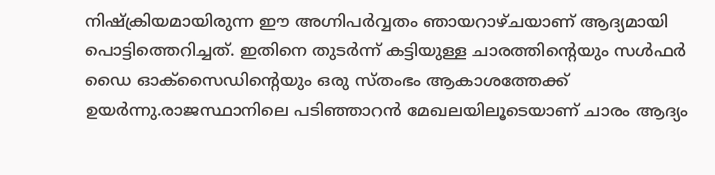നിഷ്ക്രിയമായിരുന്ന ഈ അഗ്നിപർവ്വതം ഞായറാഴ്ചയാണ് ആദ്യമായി പൊട്ടിത്തെറിച്ചത്. ഇതിനെ തുടർന്ന് കട്ടിയുള്ള ചാരത്തിൻ്റെയും സൾഫർ ഡൈ ഓക്സൈഡിൻ്റെയും ഒരു സ്തംഭം ആകാശത്തേക്ക് ഉയർന്നു.രാജസ്ഥാനിലെ പടിഞ്ഞാറൻ മേഖലയിലൂടെയാണ് ചാരം ആദ്യം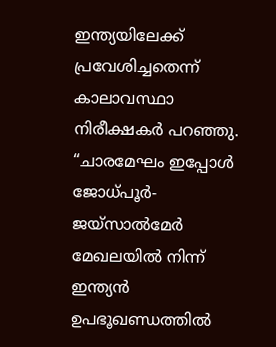ഇന്ത്യയിലേക്ക് പ്രവേശിച്ചതെന്ന് കാലാവസ്ഥാ നിരീക്ഷകർ പറഞ്ഞു. “ചാരമേഘം ഇപ്പോൾ ജോധ്പൂർ-ജയ്സാൽമേർ മേഖലയിൽ നിന്ന് ഇന്ത്യൻ ഉപഭൂഖണ്ഡത്തിൽ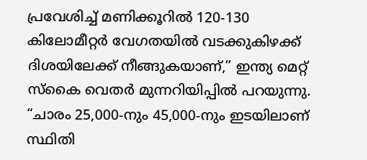പ്രവേശിച്ച് മണിക്കൂറിൽ 120-130 കിലോമീറ്റർ വേഗതയിൽ വടക്കുകിഴക്ക് ദിശയിലേക്ക് നീങ്ങുകയാണ്,” ഇന്ത്യ മെറ്റ് സ്കൈ വെതർ മുന്നറിയിപ്പിൽ പറയുന്നു. “ചാരം 25,000-നും 45,000-നും ഇടയിലാണ് സ്ഥിതി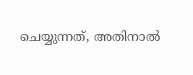ചെയ്യുന്നത്, അതിനാൽ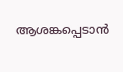ആശങ്കപ്പെടാൻ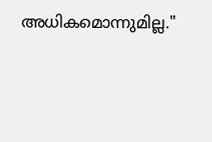അധികമൊന്നുമില്ല."